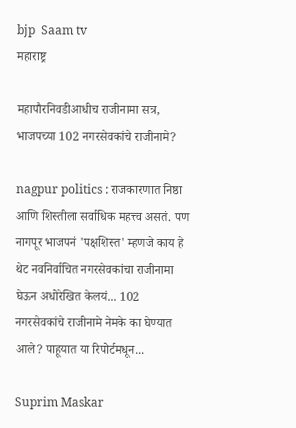bjp  Saam tv
महाराष्ट्र

महापौरनिवडीआधीच राजीनामा सत्र, भाजपच्या 102 नगरसेवकांचे राजीनामे?

nagpur politics : राजकारणात निष्ठा आणि शिस्तीला सर्वाधिक महत्त्व असतं. पण नागपूर भाजपनं 'पक्षशिस्त' म्हणजे काय हे थेट नवनिर्वाचित नगरसेवकांचा राजीनामा घेऊन अधोरेखित केलयं... 102 नगरसेवकांचे राजीनामे नेमके का घेण्यात आले? पाहूयात या रिपोर्टमधून...

Suprim Maskar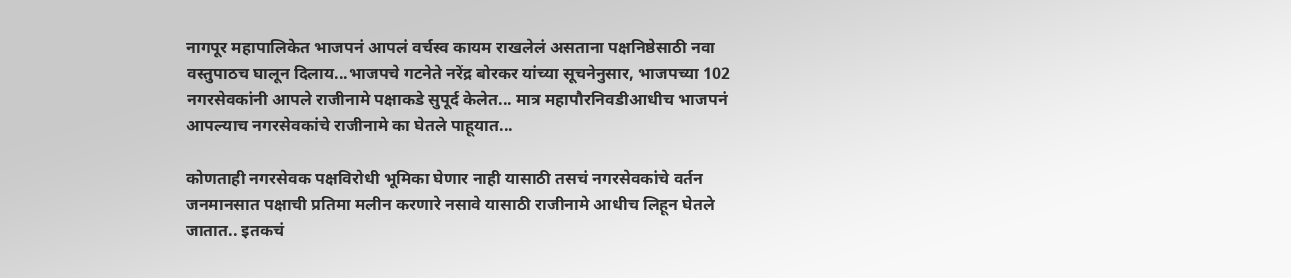नागपूर महापालिकेत भाजपनं आपलं वर्चस्व कायम राखलेलं असताना पक्षनिष्ठेसाठी नवा वस्तुपाठच घालून दिलाय...भाजपचे गटनेते नरेंद्र बोरकर यांच्या सूचनेनुसार, भाजपच्या 102 नगरसेवकांनी आपले राजीनामे पक्षाकडे सुपूर्द केलेत... मात्र महापौरनिवडीआधीच भाजपनं आपल्याच नगरसेवकांचे राजीनामे का घेतले पाहूयात...

कोणताही नगरसेवक पक्षविरोधी भूमिका घेणार नाही यासाठी तसचं नगरसेवकांचे वर्तन जनमानसात पक्षाची प्रतिमा मलीन करणारे नसावे यासाठी राजीनामे आधीच लिहून घेतले जातात.. इतकचं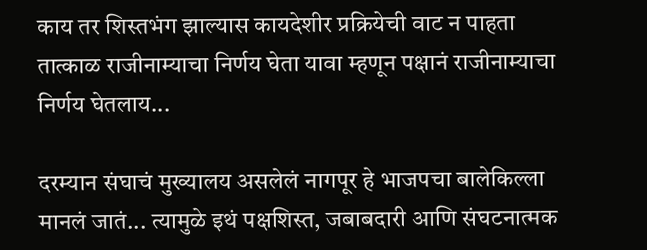काय तर शिस्तभंग झाल्यास कायदेशीर प्रक्रियेची वाट न पाहता तात्काळ राजीनाम्याचा निर्णय घेता यावा म्हणून पक्षानं राजीनाम्याचा निर्णय घेतलाय...

दरम्यान संघाचं मुख्यालय असलेलं नागपूर हे भाजपचा बालेकिल्ला मानलं जातं... त्यामुळे इथं पक्षशिस्त, जबाबदारी आणि संघटनात्मक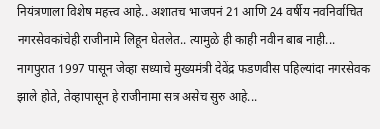नियंत्रणाला विशेष महत्त्व आहे.. अशातच भाजपनं 21 आणि 24 वर्षीय नवनिर्वाचित नगरसेवकांचेही राजीनामे लिहून घेतलेत.. त्यामुळे ही काही नवीन बाब नाही... नागपुरात 1997 पासून जेव्हा सध्याचे मुख्यमंत्री देवेंद्र फडणवीस पहिल्यांदा नगरसेवक झाले होते, तेव्हापासून हे राजीनामा सत्र असेच सुरु आहे...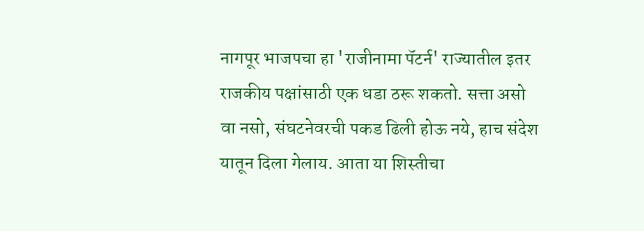नागपूर भाजपचा हा 'राजीनामा पॅटर्न' राज्यातील इतर राजकीय पक्षांसाठी एक धडा ठरू शकतो. सत्ता असो वा नसो, संघटनेवरची पकड ढिली होऊ नये, हाच संदेश यातून दिला गेलाय. आता या शिस्तीचा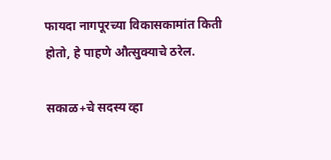फायदा नागपूरच्या विकासकामांत किती होतो, हे पाहणे औत्सुक्याचे ठरेल.

सकाळ+चे सदस्य व्हा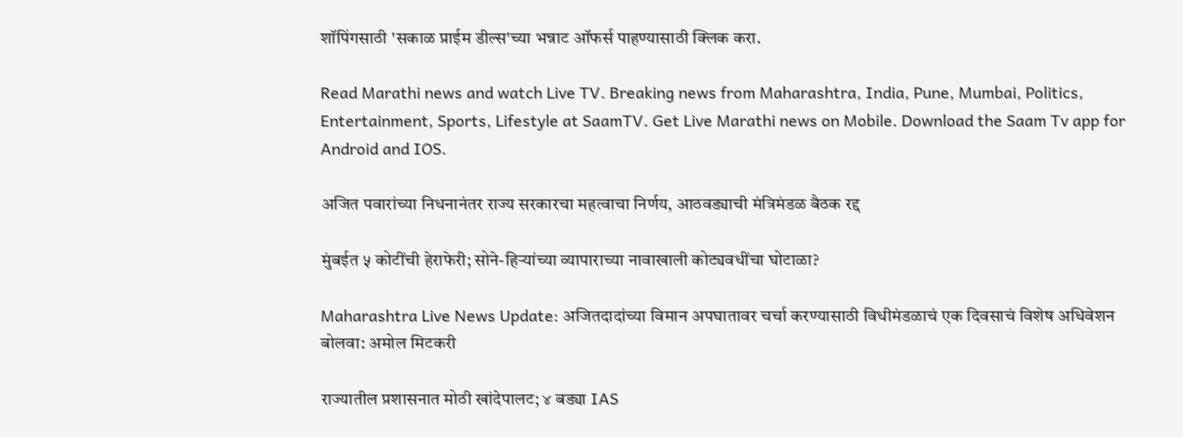शॉपिंगसाठी 'सकाळ प्राईम डील्स'च्या भन्नाट ऑफर्स पाहण्यासाठी क्लिक करा.

Read Marathi news and watch Live TV. Breaking news from Maharashtra, India, Pune, Mumbai, Politics, Entertainment, Sports, Lifestyle at SaamTV. Get Live Marathi news on Mobile. Download the Saam Tv app for Android and IOS.

अजित पवारांच्या निधनानंतर राज्य सरकारचा महत्वाचा निर्णय, आठवड्याची मंत्रिमंडळ बैठक रद्द

मुंबईत ५ कोटींची हेराफेरी; सोने-हिऱ्यांच्या व्यापाराच्या नावाखाली कोट्यवधींचा घोटाळा?

Maharashtra Live News Update: अजितदादांच्या विमान अपघातावर चर्चा करण्यासाठी विधीमंडळाचं एक दिवसाचं विशेष अधिवेशन बोलवा: अमोल मिटकरी

राज्यातील प्रशासनात मोठी खांदेपालट; ४ बड्या IAS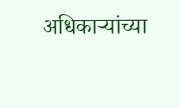अधिकाऱ्यांच्या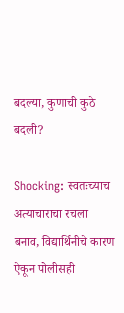बदल्या, कुणाची कुठे बदली?

Shocking: स्वतःच्याच अत्याचाराचा रचला बनाव, विद्यार्थिनीचे कारण ऐकून पोलीसही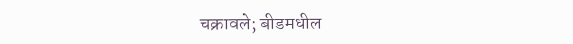चक्रावले; बीडमधील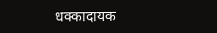धक्कादायक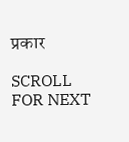प्रकार

SCROLL FOR NEXT